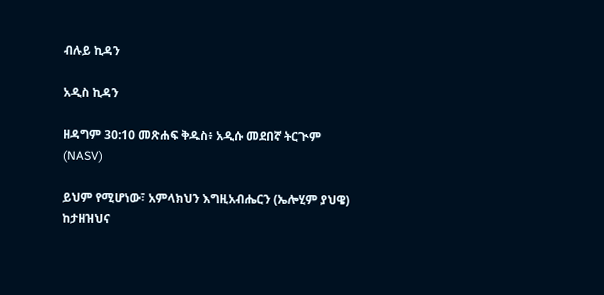ብሉይ ኪዳን

አዲስ ኪዳን

ዘዳግም 30:10 መጽሐፍ ቅዱስ፥ አዲሱ መደበኛ ትርጒም (NASV)

ይህም የሚሆነው፣ አምላክህን እግዚአብሔርን (ኤሎሂም ያህዌ) ከታዘዝህና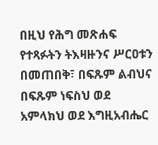በዚህ የሕግ መጽሐፍ የተጻፉትን ትእዛዙንና ሥርዐቱን በመጠበቅ፣ በፍጹም ልብህና በፍጹም ነፍስህ ወደ አምላክህ ወደ እግዚአብሔር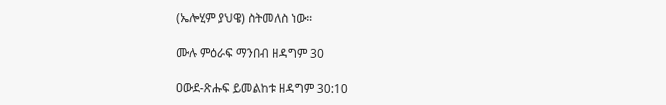(ኤሎሂም ያህዌ) ስትመለስ ነው።

ሙሉ ምዕራፍ ማንበብ ዘዳግም 30

ዐውደ-ጽሑፍ ይመልከቱ ዘዳግም 30:10